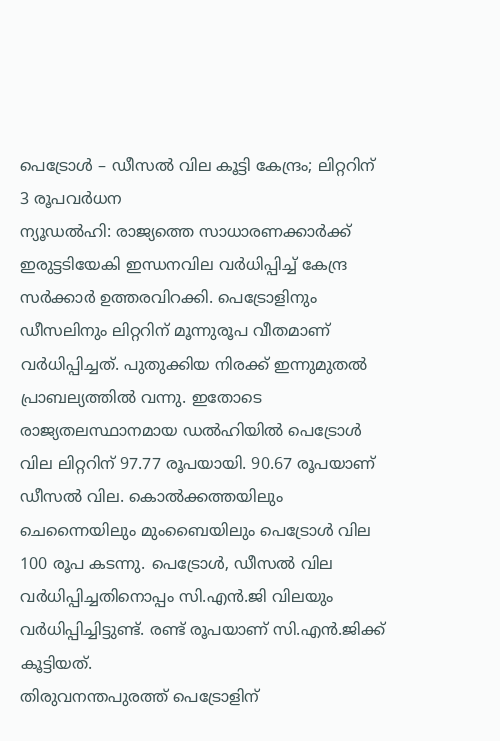പെട്രോൾ – ഡീസൽ വില കൂട്ടി കേന്ദ്രം; ലിറ്ററിന് 3 രൂപവർധന
ന്യൂഡൽഹി: രാജ്യത്തെ സാധാരണക്കാർക്ക് ഇരുട്ടടിയേകി ഇന്ധനവില വർധിപ്പിച്ച് കേന്ദ്ര സർക്കാർ ഉത്തരവിറക്കി. പെട്രോളിനും ഡീസലിനും ലിറ്ററിന് മൂന്നുരൂപ വീതമാണ് വർധിപ്പിച്ചത്. പുതുക്കിയ നിരക്ക് ഇന്നുമുതൽ പ്രാബല്യത്തിൽ വന്നു. ഇതോടെ രാജ്യതലസ്ഥാനമായ ഡൽഹിയിൽ പെട്രോൾ വില ലിറ്ററിന് 97.77 രൂപയായി. 90.67 രൂപയാണ് ഡീസൽ വില. കൊൽക്കത്തയിലും ചെന്നൈയിലും മുംബൈയിലും പെട്രോൾ വില 100 രൂപ കടന്നു. പെട്രോൾ, ഡീസൽ വില വർധിപ്പിച്ചതിനൊപ്പം സി.എൻ.ജി വിലയും വർധിപ്പിച്ചിട്ടുണ്ട്. രണ്ട് രൂപയാണ് സി.എൻ.ജിക്ക് കൂട്ടിയത്.
തിരുവനന്തപുരത്ത് പെട്രോളിന്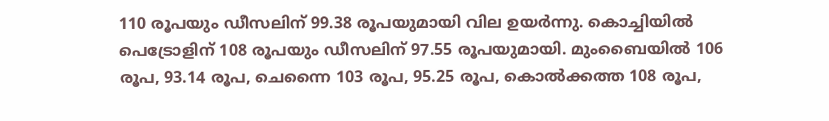110 രൂപയും ഡീസലിന് 99.38 രൂപയുമായി വില ഉയർന്നു. കൊച്ചിയിൽ പെട്രോളിന് 108 രൂപയും ഡീസലിന് 97.55 രൂപയുമായി. മുംബൈയിൽ 106 രൂപ, 93.14 രൂപ, ചെന്നൈ 103 രൂപ, 95.25 രൂപ, കൊൽക്കത്ത 108 രൂപ,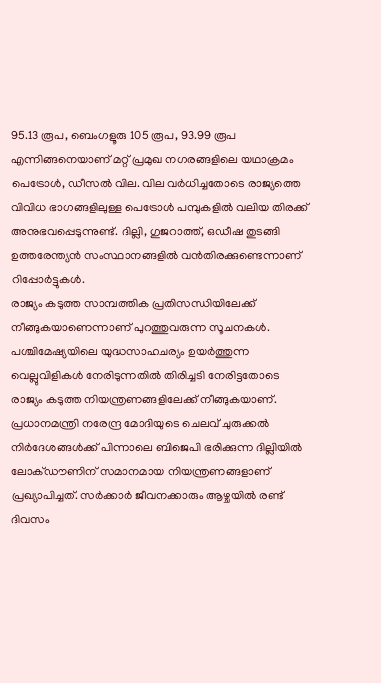95.13 രൂപ, ബെംഗളൂരു 105 രൂപ, 93.99 രൂപ എന്നിങ്ങനെയാണ് മറ്റ് പ്രമുഖ നഗരങ്ങളിലെ യഥാക്രമം പെട്രോൾ, ഡീസൽ വില. വില വർധിച്ചതോടെ രാജ്യത്തെ വിവിധ ഭാഗങ്ങളിലുള്ള പെട്രോൾ പമ്പുകളിൽ വലിയ തിരക്ക് അനുഭവപ്പെടുന്നുണ്ട്. ദില്ലി, ഗുജറാത്ത്, ഒഡീഷ തുടങ്ങി ഉത്തരേന്ത്യൻ സംസ്ഥാനങ്ങളിൽ വൻതിരക്കുണ്ടെന്നാണ് റിപ്പോർട്ടുകൾ.
രാജ്യം കടുത്ത സാമ്പത്തിക പ്രതിസന്ധിയിലേക്ക് നീങ്ങുകയാണെന്നാണ് പുറത്തുവരുന്ന സൂചനകൾ. പശ്ചിമേഷ്യയിലെ യുദ്ധസാഹചര്യം ഉയർത്തുന്ന വെല്ലുവിളികൾ നേരിടുന്നതിൽ തിരിച്ചടി നേരിട്ടതോടെ രാജ്യം കടുത്ത നിയന്ത്രണങ്ങളിലേക്ക് നീങ്ങുകയാണ്. പ്രധാനമന്ത്രി നരേന്ദ്ര മോദിയുടെ ചെലവ് ചുരുക്കൽ നിർദേശങ്ങൾക്ക് പിന്നാലെ ബിജെപി ഭരിക്കുന്ന ദില്ലിയിൽ ലോക്ഡൗണിന് സമാനമായ നിയന്ത്രണങ്ങളാണ് പ്രഖ്യാപിച്ചത്. സർക്കാർ ജീവനക്കാരും ആഴ്ചയിൽ രണ്ട് ദിവസം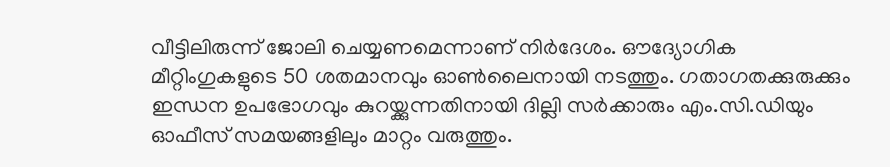വീട്ടിലിരുന്ന് ജോലി ചെയ്യണമെന്നാണ് നിർദേശം. ഔദ്യോഗിക മീറ്റിംഗുകളുടെ 50 ശതമാനവും ഓൺലൈനായി നടത്തും. ഗതാഗതക്കുരുക്കും ഇന്ധന ഉപഭോഗവും കുറയ്ക്കുന്നതിനായി ദില്ലി സർക്കാരും എം.സി.ഡിയും ഓഫീസ് സമയങ്ങളിലും മാറ്റം വരുത്തും.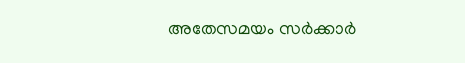അതേസമയം സർക്കാർ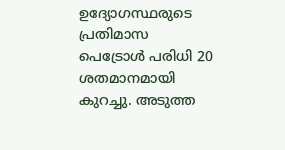ഉദ്യോഗസ്ഥരുടെ പ്രതിമാസ പെട്രോൾ പരിധി 20 ശതമാനമായി കുറച്ചു. അടുത്ത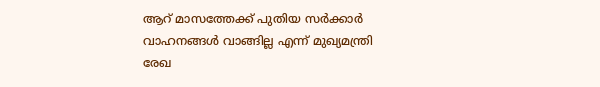ആറ് മാസത്തേക്ക് പുതിയ സർക്കാർ വാഹനങ്ങൾ വാങ്ങില്ല എന്ന് മുഖ്യമന്ത്രി രേഖ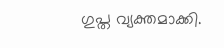ഗുപ്ത വ്യക്തമാക്കി.